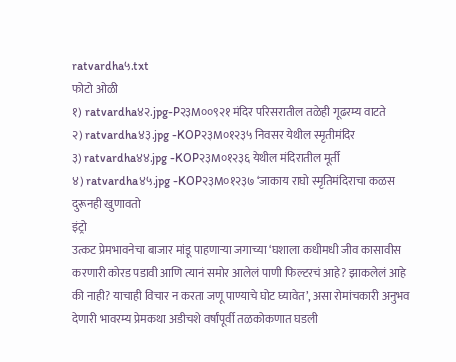ratvardha५.txt
फोटो ओळी
१) ratvardha४२.jpg-P२३M००९२१ मंदिर परिसरातील तळेही गूढरम्य वाटते
२) ratvardha४३.jpg -KOP२३M०१२३५ निवसर येथील स्मृतीमंदिर
३) ratvardha४४.jpg -KOP२३M०१२३६ येथील मंदिरातील मूर्ती
४) ratvardha४५.jpg -KOP२३M०१२३७ ‘जाकाय राघो स्मृतिमंदिराचा कळस दुरूनही खुणावतो
इंट्रो
उत्कट प्रेमभावनेचा बाजार मांडू पाहणाऱ्या जगाच्या ‘घशाला कधीमधी जीव कासावीस करणारी कोरड पडावी आणि त्यानं समोर आलेलं पाणी फिल्टरचं आहे? झाकलेलं आहे की नाही? याचाही विचार न करता जणू पाण्याचे घोट घ्यावेत’, असा रोमांचकारी अनुभव देणारी भावरम्य प्रेमकथा अडीचशे वर्षांपूर्वी तळकोकणात घडली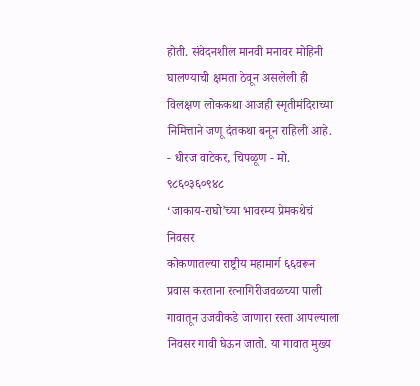होती. संवेदनशील मानवी मनावर मोहिनी घालण्याची क्षमता ठेवून असलेली ही विलक्षण लोककथा आजही स्मृतीमंदिराच्या निमित्ताने जणू दंतकथा बनून राहिली आहे.
- धीरज वाटेकर, चिपळूण - मो. ९८६०३६०९४८
‘जाकाय-राघो’च्या भावरम्य प्रेमकथेचं निवसर
कोकणातल्या राष्ट्रीय महामार्ग ६६वरून प्रवास करताना रत्नागिरीजवळच्या पाली गावातून उजवीकडे जाणारा रस्ता आपल्याला निवसर गावी घेऊन जातो. या गावात मुख्य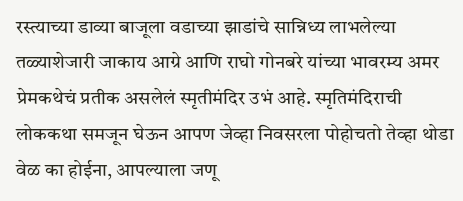रस्त्याच्या डाव्या बाजूला वडाच्या झाडांचे सान्निध्य लाभलेल्या तळ्याशेजारी जाकाय आग्रे आणि राघो गोनबरे यांच्या भावरम्य अमर प्रेमकथेचं प्रतीक असलेलं स्मृतीमंदिर उभं आहे. स्मृतिमंदिराची लोककथा समजून घेऊन आपण जेव्हा निवसरला पोहोचतो तेव्हा थोडा वेळ का होईना, आपल्याला जणू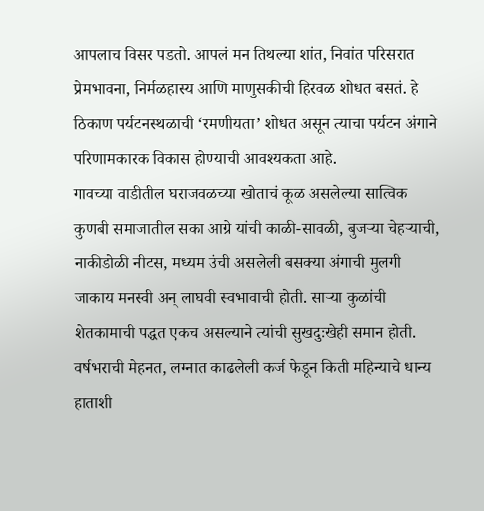आपलाच विसर पडतो. आपलं मन तिथल्या शांत, निवांत परिसरात प्रेमभावना, निर्मळहास्य आणि माणुसकीची हिरवळ शोधत बसतं. हे ठिकाण पर्यटनस्थळाची ‘रमणीयता’ शोधत असून त्याचा पर्यटन अंगाने परिणामकारक विकास होण्याची आवश्यकता आहे.
गावच्या वाडीतील घराजवळच्या खोताचं कूळ असलेल्या सात्विक कुणबी समाजातील सका आग्रे यांची काळी-सावळी, बुजऱ्या चेहऱ्याची, नाकीडोळी नीटस, मध्यम उंची असलेली बसक्या अंगाची मुलगी जाकाय मनस्वी अन् लाघवी स्वभावाची होती. साऱ्या कुळांची शेतकामाची पद्धत एकच असल्याने त्यांची सुखदुःखेही समान होती. वर्षभराची मेहनत, लग्नात काढलेली कर्ज फेडून किती महिन्याचे धान्य हाताशी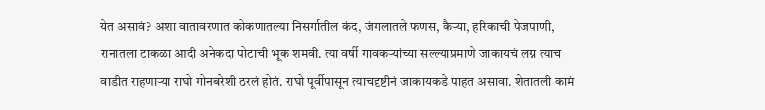येत असावं? अशा वातावरणात कोकणातल्या निसर्गातील कंद, जंगलातले फणस, कैऱ्या, हरिकाची पेजपाणी, रानातला टाकळा आदी अनेकदा पोटाची भूक शमवी. त्या वर्षी गावकऱ्यांच्या सल्ल्याप्रमाणे जाकायचं लग्न त्याच वाडीत राहणाऱ्या राघो गोनबरेशी ठरलं होतं. राघो पूर्वीपासून त्याचदृष्टीनं जाकायकडे पाहत असावा. शेतातली कामं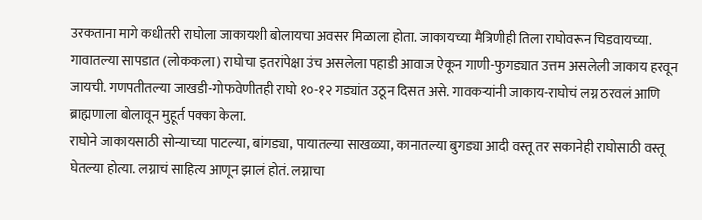उरकताना मागे कधीतरी राघोला जाकायशी बोलायचा अवसर मिळाला होता. जाकायच्या मैत्रिणीही तिला राघोवरून चिडवायच्या. गावातल्या सापडात (लोककला) राघोचा इतरांपेक्षा उंच असलेला पहाडी आवाज ऐकून गाणी-फुगड्यात उत्तम असलेली जाकाय हरवून जायची. गणपतीतल्या जाखडी-गोफवेणीतही राघो १०-१२ गड्यांत उठून दिसत असे. गावकऱ्यांनी जाकाय-राघोचं लग्न ठरवलं आणि ब्राह्मणाला बोलावून मुहूर्त पक्का केला.
राघोने जाकायसाठी सोन्याच्या पाटल्या, बांगड्या, पायातल्या साखळ्या, कानातल्या बुगड्या आदी वस्तू तर सकानेही राघोसाठी वस्तू घेतल्या होत्या. लग्नाचं साहित्य आणून झालं होतं. लग्नाचा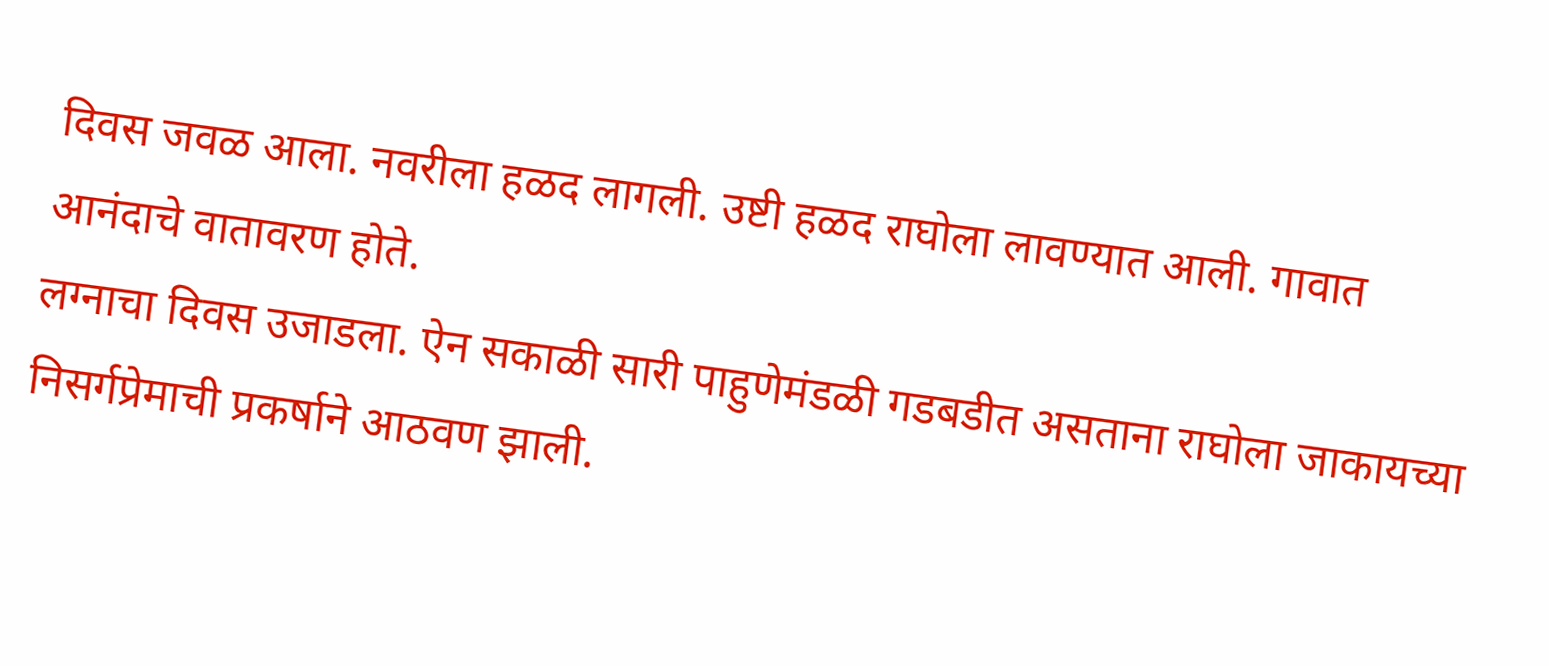दिवस जवळ आला. नवरीला हळद लागली. उष्टी हळद राघोला लावण्यात आली. गावात आनंदाचे वातावरण होते.
लग्नाचा दिवस उजाडला. ऐन सकाळी सारी पाहुणेमंडळी गडबडीत असताना राघोला जाकायच्या निसर्गप्रेमाची प्रकर्षाने आठवण झाली.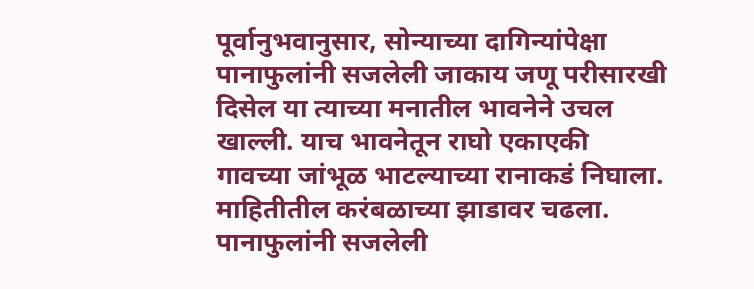पूर्वानुभवानुसार, सोन्याच्या दागिन्यांपेक्षा पानाफुलांनी सजलेली जाकाय जणू परीसारखी दिसेल या त्याच्या मनातील भावनेने उचल खाल्ली. याच भावनेतून राघो एकाएकी गावच्या जांभूळ भाटल्याच्या रानाकडं निघाला. माहितीतील करंबळाच्या झाडावर चढला. पानाफुलांनी सजलेली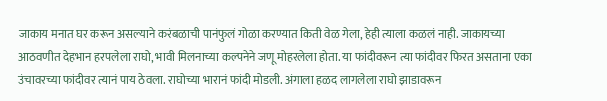जाकाय मनात घर करून असल्याने करंबळाची पानंफुलं गोळा करण्यात किती वेळ गेला, हेही त्याला कळलं नाही. जाकायच्या आठवणीत देहभान हरपलेला राघो, भावी मिलनाच्या कल्पनेने जणू मोहरलेला होता. या फांदीवरून त्या फांदीवर फिरत असताना एका उंचावरच्या फांदीवर त्यानं पाय ठेवला. राघोच्या भारानं फांदी मोडली. अंगाला हळद लागलेला राघो झाडावरून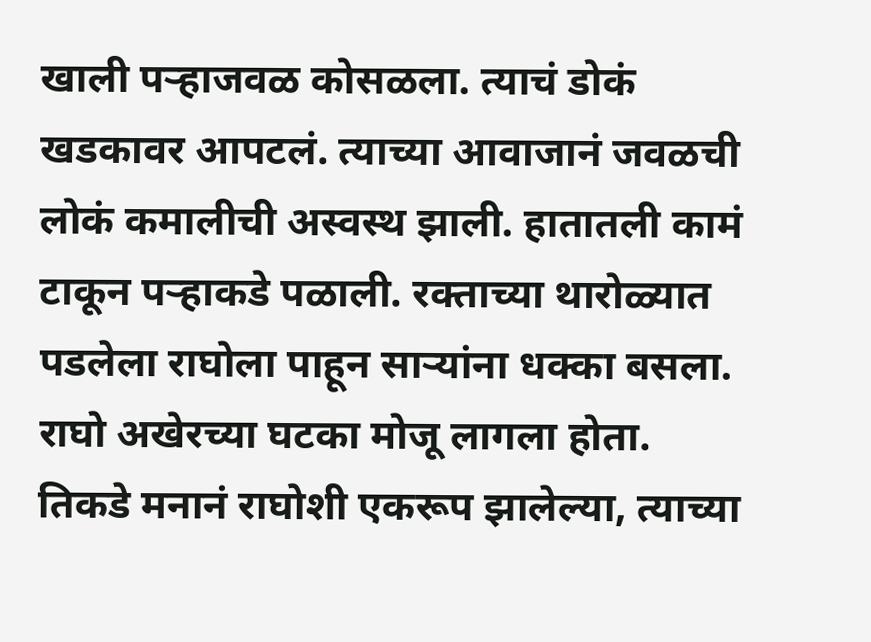खाली पऱ्हाजवळ कोसळला. त्याचं डोकं खडकावर आपटलं. त्याच्या आवाजानं जवळची लोकं कमालीची अस्वस्थ झाली. हातातली कामं टाकून पऱ्हाकडे पळाली. रक्ताच्या थारोळ्यात पडलेला राघोला पाहून साऱ्यांना धक्का बसला. राघो अखेरच्या घटका मोजू लागला होता.
तिकडे मनानं राघोशी एकरूप झालेल्या, त्याच्या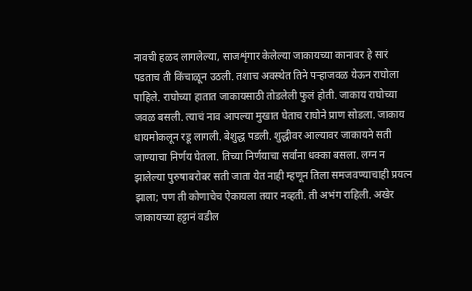नावची हळद लागलेल्या, साजशृंगार केलेल्या जाकायच्या कानावर हे सारं पडताच ती किंचाळून उठली. तशाच अवस्थेत तिने पऱ्हाजवळ येऊन राघोला पाहिले. राघोच्या हातात जाकायसाठी तोडलेली फुलं होती. जाकाय राघोच्या जवळ बसली. त्याचं नाव आपल्या मुखात घेताच राघोने प्राण सोडला. जाकाय धायमोकलून रडू लागली. बेशुद्ध पडली. शुद्धीवर आल्यावर जाकायने सती जाण्याचा निर्णय घेतला. तिच्या निर्णयाचा सर्वांना धक्का बसला. लग्न न झालेल्या पुरुषाबरोबर सती जाता येत नाही म्हणून तिला समजवण्याचाही प्रयत्न झाला; पण ती कोणाचेच ऐकायला तयार नव्हती. ती अभंग राहिली. अखेर जाकायच्या हट्टानं वडील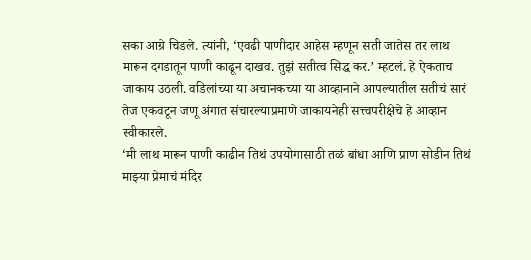सका आग्रे चिडले. त्यांनी, ‘एवढी पाणीदार आहेस म्हणून सती जातेस तर लाथ मारून दगडातून पाणी काढून दाखव. तुझं सतीत्व सिद्ध कर.’ म्हटलं. हे ऐकताच जाकाय उठली. वडिलांच्या या अचानकच्या या आव्हानाने आपल्यातील सतीचं सारं तेज एकवटून जणू अंगात संचारल्याप्रमाणे जाकायनेही सत्त्वपरीक्षेचे हे आव्हान स्वीकारले.
‘मी लाथ मारून पाणी काढीन तिथं उपयोगासाठी तळं बांधा आणि प्राण सोडीन तिथं माझ्या प्रेमाचं मंदिर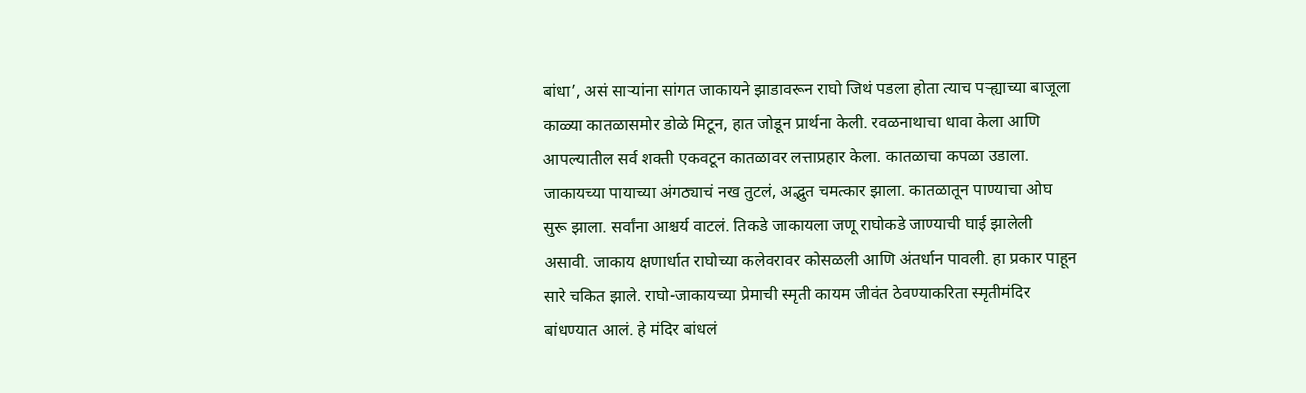बांधा’, असं साऱ्यांना सांगत जाकायने झाडावरून राघो जिथं पडला होता त्याच पऱ्ह्याच्या बाजूला काळ्या कातळासमोर डोळे मिटून, हात जोडून प्रार्थना केली. रवळनाथाचा धावा केला आणि आपल्यातील सर्व शक्ती एकवटून कातळावर लत्ताप्रहार केला. कातळाचा कपळा उडाला. जाकायच्या पायाच्या अंगठ्याचं नख तुटलं, अद्भुत चमत्कार झाला. कातळातून पाण्याचा ओघ सुरू झाला. सर्वांना आश्चर्य वाटलं. तिकडे जाकायला जणू राघोकडे जाण्याची घाई झालेली असावी. जाकाय क्षणार्धात राघोच्या कलेवरावर कोसळली आणि अंतर्धान पावली. हा प्रकार पाहून सारे चकित झाले. राघो-जाकायच्या प्रेमाची स्मृती कायम जीवंत ठेवण्याकरिता स्मृतीमंदिर बांधण्यात आलं. हे मंदिर बांधलं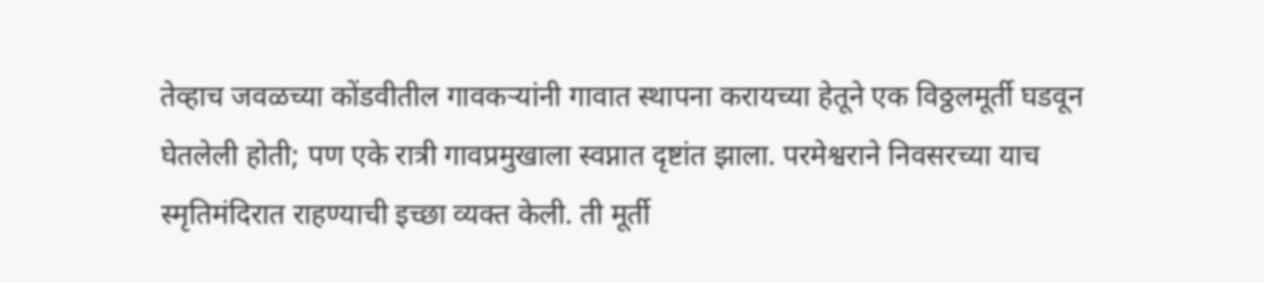तेव्हाच जवळच्या कोंडवीतील गावकऱ्यांनी गावात स्थापना करायच्या हेतूने एक विठ्ठलमूर्ती घडवून घेतलेली होती; पण एके रात्री गावप्रमुखाला स्वप्नात दृष्टांत झाला. परमेश्वराने निवसरच्या याच स्मृतिमंदिरात राहण्याची इच्छा व्यक्त केली. ती मूर्ती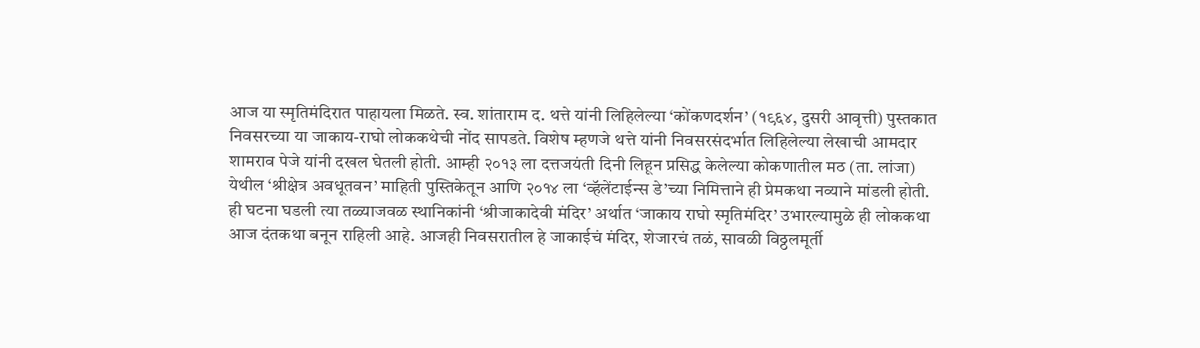आज या स्मृतिमंदिरात पाहायला मिळते. स्व. शांताराम द. थत्ते यांनी लिहिलेल्या ‘कोंकणदर्शन’ (१९६४, दुसरी आवृत्ती) पुस्तकात निवसरच्या या जाकाय-राघो लोककथेची नोंद सापडते. विशेष म्हणजे थत्ते यांनी निवसरसंदर्भात लिहिलेल्या लेखाची आमदार शामराव पेजे यांनी दखल घेतली होती. आम्ही २०१३ ला दत्तजयंती दिनी लिहून प्रसिद्ध केलेल्या कोकणातील मठ (ता. लांजा) येथील ‘श्रीक्षेत्र अवधूतवन’ माहिती पुस्तिकेतून आणि २०१४ ला ‘व्हॅलेंटाईन्स डे’च्या निमित्ताने ही प्रेमकथा नव्याने मांडली होती. ही घटना घडली त्या तळ्याजवळ स्थानिकांनी ‘श्रीजाकादेवी मंदिर’ अर्थात ‘जाकाय राघो स्मृतिमंदिर’ उभारल्यामुळे ही लोककथा आज दंतकथा बनून राहिली आहे. आजही निवसरातील हे जाकाईचं मंदिर, शेजारचं तळं, सावळी विठ्ठलमूर्ती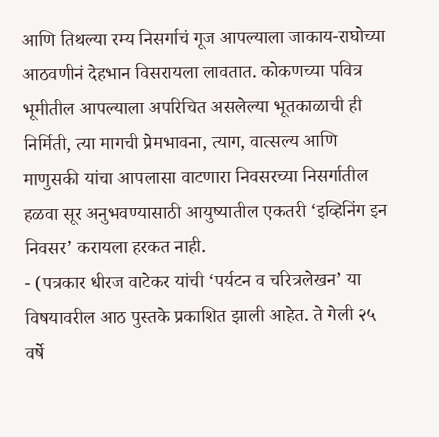आणि तिथल्या रम्य निसर्गाचं गूज आपल्याला जाकाय-राघोच्या आठवणीनं देहभान विसरायला लावतात. कोकणच्या पवित्र भूमीतील आपल्याला अपरिचित असलेल्या भूतकाळाची ही निर्मिती, त्या मागची प्रेमभावना, त्याग, वात्सल्य आणि माणुसकी यांचा आपलासा वाटणारा निवसरच्या निसर्गातील हळवा सूर अनुभवण्यासाठी आयुष्यातील एकतरी ‘इव्हिनिंग इन निवसर’ करायला हरकत नाही.
- (पत्रकार धीरज वाटेकर यांची ‘पर्यटन व चरित्रलेखन’ या विषयावरील आठ पुस्तके प्रकाशित झाली आहेत. ते गेली २५ वर्षे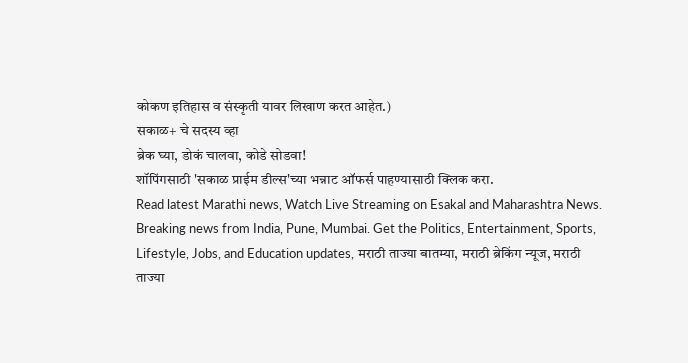कोकण इतिहास व संस्कृती यावर लिखाण करत आहेत.)
सकाळ+ चे सदस्य व्हा
ब्रेक घ्या, डोकं चालवा, कोडे सोडवा!
शॉपिंगसाठी 'सकाळ प्राईम डील्स'च्या भन्नाट ऑफर्स पाहण्यासाठी क्लिक करा.
Read latest Marathi news, Watch Live Streaming on Esakal and Maharashtra News. Breaking news from India, Pune, Mumbai. Get the Politics, Entertainment, Sports, Lifestyle, Jobs, and Education updates, मराठी ताज्या बातम्या, मराठी ब्रेकिंग न्यूज, मराठी ताज्या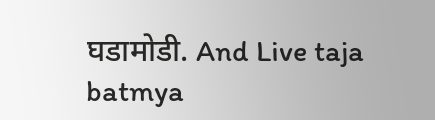घडामोडी. And Live taja batmya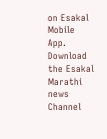on Esakal Mobile App. Download the Esakal Marathi news Channel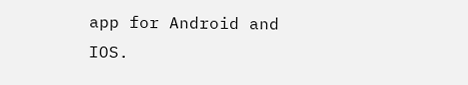app for Android and IOS.